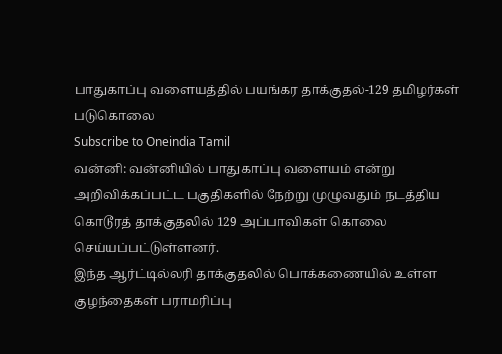பாதுகாப்பு வளையத்தில் பயங்கர தாக்குதல்-129 தமிழர்கள் படுகொலை
Subscribe to Oneindia Tamil
வன்னி: வன்னியில் பாதுகாப்பு வளையம் என்று அறிவிக்கப்பட்ட பகுதிகளில் நேற்று முழுவதும் நடத்திய கொடூரத் தாக்குதலில் 129 அப்பாவிகள் கொலை செய்யப்பட்டுள்ளனர்.
இந்த ஆர்ட்டில்லரி தாக்குதலில் பொக்கணையில் உள்ள குழந்தைகள் பராமரிப்பு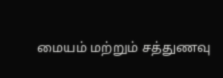மையம் மற்றும் சத்துணவு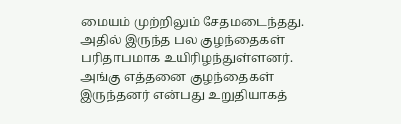மையம் முற்றிலும் சேதமடைந்தது. அதில் இருந்த பல குழந்தைகள் பரிதாபமாக உயிரிழந்துள்ளனர்.
அங்கு எத்தனை குழந்தைகள் இருந்தனர் என்பது உறுதியாகத்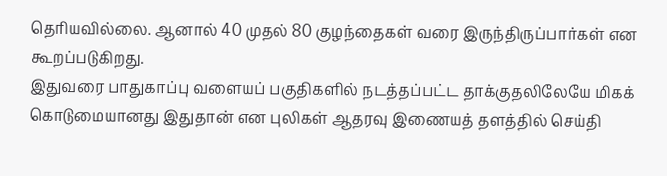தெரியவில்லை. ஆனால் 40 முதல் 80 குழந்தைகள் வரை இருந்திருப்பார்கள் என கூறப்படுகிறது.
இதுவரை பாதுகாப்பு வளையப் பகுதிகளில் நடத்தப்பட்ட தாக்குதலிலேயே மிகக் கொடுமையானது இதுதான் என புலிகள் ஆதரவு இணையத் தளத்தில் செய்தி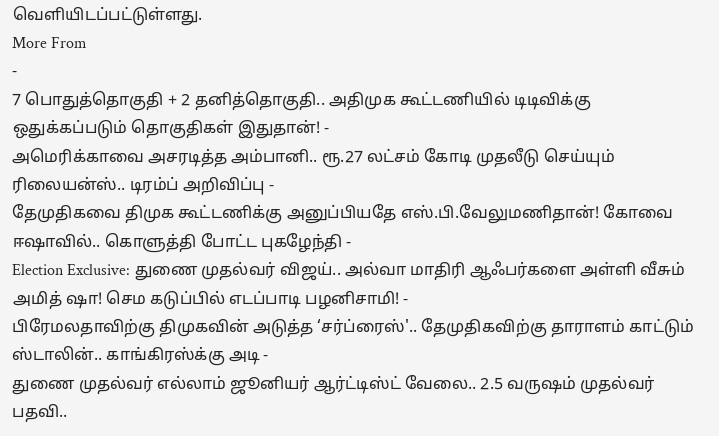வெளியிடப்பட்டுள்ளது.
More From
-
7 பொதுத்தொகுதி + 2 தனித்தொகுதி.. அதிமுக கூட்டணியில் டிடிவிக்கு ஒதுக்கப்படும் தொகுதிகள் இதுதான்! -
அமெரிக்காவை அசரடித்த அம்பானி.. ரூ.27 லட்சம் கோடி முதலீடு செய்யும் ரிலையன்ஸ்.. டிரம்ப் அறிவிப்பு -
தேமுதிகவை திமுக கூட்டணிக்கு அனுப்பியதே எஸ்.பி.வேலுமணிதான்! கோவை ஈஷாவில்.. கொளுத்தி போட்ட புகழேந்தி -
Election Exclusive: துணை முதல்வர் விஜய்.. அல்வா மாதிரி ஆஃபர்களை அள்ளி வீசும் அமித் ஷா! செம கடுப்பில் எடப்பாடி பழனிசாமி! -
பிரேமலதாவிற்கு திமுகவின் அடுத்த ‘சர்ப்ரைஸ்'.. தேமுதிகவிற்கு தாராளம் காட்டும் ஸ்டாலின்.. காங்கிரஸ்க்கு அடி -
துணை முதல்வர் எல்லாம் ஜூனியர் ஆர்ட்டிஸ்ட் வேலை.. 2.5 வருஷம் முதல்வர் பதவி..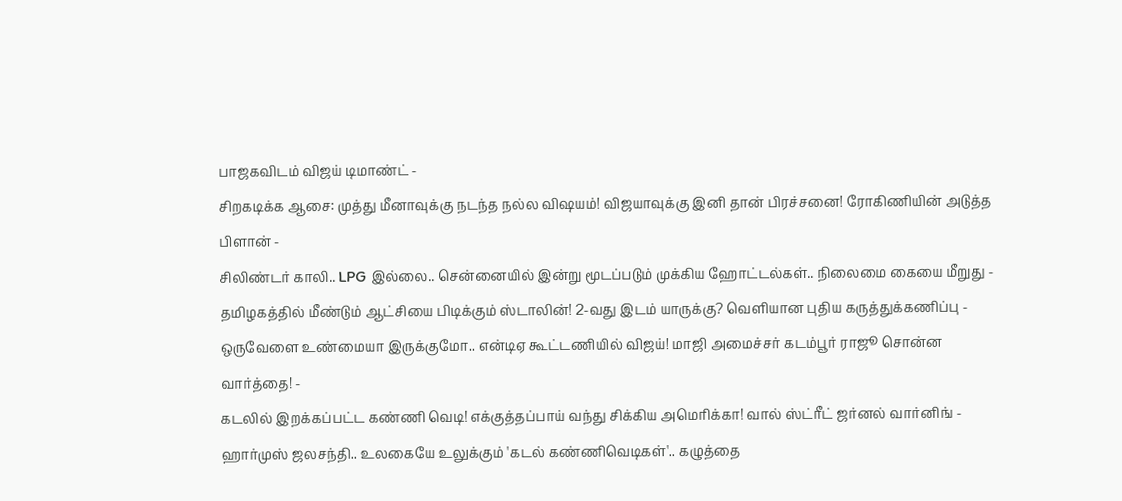பாஜகவிடம் விஜய் டிமாண்ட் -
சிறகடிக்க ஆசை: முத்து மீனாவுக்கு நடந்த நல்ல விஷயம்! விஜயாவுக்கு இனி தான் பிரச்சனை! ரோகிணியின் அடுத்த பிளான் -
சிலிண்டர் காலி.. LPG இல்லை.. சென்னையில் இன்று மூடப்படும் முக்கிய ஹோட்டல்கள்.. நிலைமை கையை மீறுது -
தமிழகத்தில் மீண்டும் ஆட்சியை பிடிக்கும் ஸ்டாலின்! 2-வது இடம் யாருக்கு? வெளியான புதிய கருத்துக்கணிப்பு -
ஒருவேளை உண்மையா இருக்குமோ.. என்டிஏ கூட்டணியில் விஜய்! மாஜி அமைச்சர் கடம்பூர் ராஜூ சொன்ன வார்த்தை! -
கடலில் இறக்கப்பட்ட கண்ணி வெடி! எக்குத்தப்பாய் வந்து சிக்கிய அமெரிக்கா! வால் ஸ்ட்ரீட் ஜர்னல் வார்னிங் -
ஹார்முஸ் ஜலசந்தி.. உலகையே உலுக்கும் 'கடல் கண்ணிவெடிகள்'.. கழுத்தை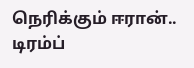நெரிக்கும் ஈரான்.. டிரம்ப்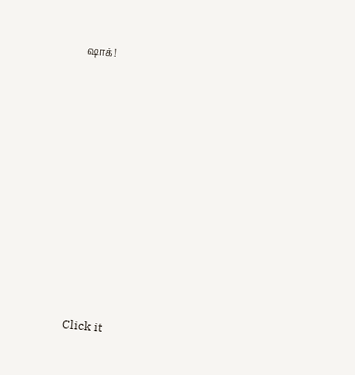ஷாக்!












Click it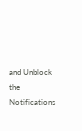and Unblock the Notifications